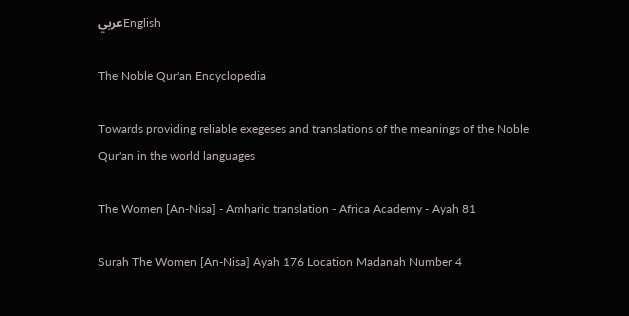عربيEnglish

The Noble Qur'an Encyclopedia

Towards providing reliable exegeses and translations of the meanings of the Noble Qur'an in the world languages

The Women [An-Nisa] - Amharic translation - Africa Academy - Ayah 81

Surah The Women [An-Nisa] Ayah 176 Location Madanah Number 4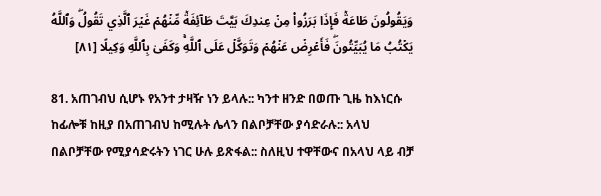وَيَقُولُونَ طَاعَةٞ فَإِذَا بَرَزُواْ مِنۡ عِندِكَ بَيَّتَ طَآئِفَةٞ مِّنۡهُمۡ غَيۡرَ ٱلَّذِي تَقُولُۖ وَٱللَّهُ يَكۡتُبُ مَا يُبَيِّتُونَۖ فَأَعۡرِضۡ عَنۡهُمۡ وَتَوَكَّلۡ عَلَى ٱللَّهِۚ وَكَفَىٰ بِٱللَّهِ وَكِيلًا [٨١]

81. አጠገብህ ሲሆኑ የአንተ ታዛዥ ነን ይላሉ:: ካንተ ዘንድ በወጡ ጊዜ ከእነርሱ ከፊሎቹ ከዚያ በአጠገብህ ከሚሉት ሌላን በልቦቻቸው ያሳድራሉ:: አላህ በልቦቻቸው የሚያሳድሩትን ነገር ሁሉ ይጽፋል:: ስለዚህ ተዋቸውና በአላህ ላይ ብቻ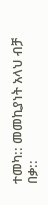ተመካ:: መመኪያነት አላህ ብቻ በቃ::